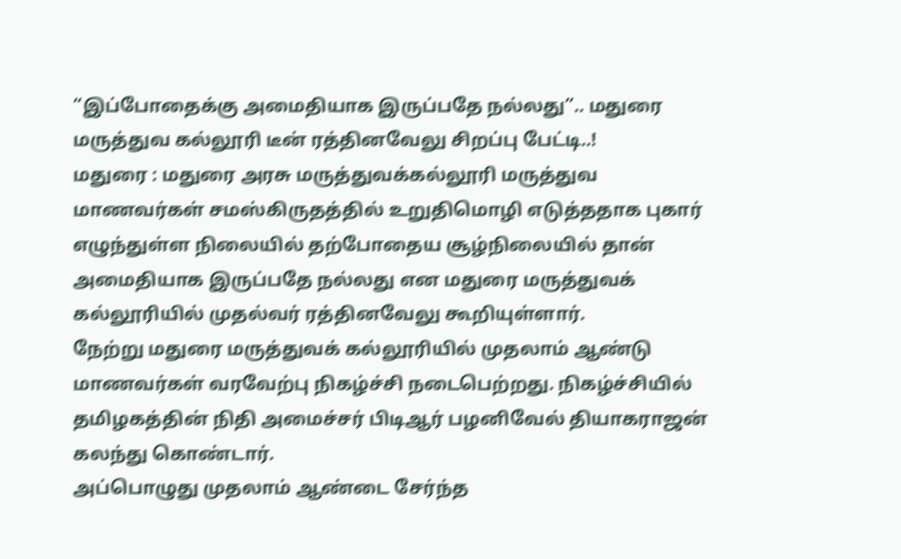“இப்போதைக்கு அமைதியாக இருப்பதே நல்லது”.. மதுரை மருத்துவ கல்லூரி டீன் ரத்தினவேலு சிறப்பு பேட்டி..!
மதுரை : மதுரை அரசு மருத்துவக்கல்லூரி மருத்துவ மாணவர்கள் சமஸ்கிருதத்தில் உறுதிமொழி எடுத்ததாக புகார் எழுந்துள்ள நிலையில் தற்போதைய சூழ்நிலையில் தான் அமைதியாக இருப்பதே நல்லது என மதுரை மருத்துவக் கல்லூரியில் முதல்வர் ரத்தினவேலு கூறியுள்ளார்.
நேற்று மதுரை மருத்துவக் கல்லூரியில் முதலாம் ஆண்டு மாணவர்கள் வரவேற்பு நிகழ்ச்சி நடைபெற்றது. நிகழ்ச்சியில் தமிழகத்தின் நிதி அமைச்சர் பிடிஆர் பழனிவேல் தியாகராஜன் கலந்து கொண்டார்.
அப்பொழுது முதலாம் ஆண்டை சேர்ந்த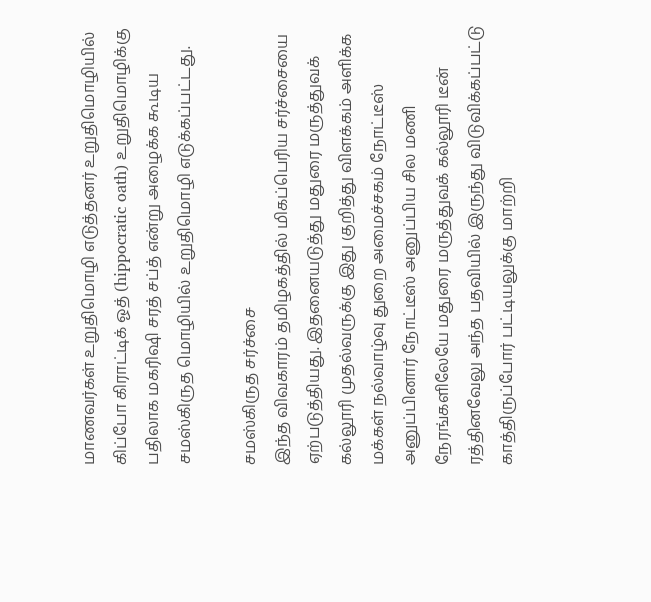மாணவர்கள் உறுதிமொழி எடுத்தனர் உறுதிமொழியில் கிப்போ கிராட்டிக் ஓத் (hippocratic oath) உறுதிமொழிக்கு பதிலாக மகரிஷி சரத் சப்த் என்று அழைக்க கூடிய சமஸ்கிருத மொழியில் உறுதிமொழி எடுக்கப்பட்டது.

சமஸ்கிருத சர்ச்சை
இந்த விவகாரம் தமிழகத்தில் மிகப்பெரிய சர்ச்சையை ஏற்படுத்தியது. இதனையடுத்து மதுரை மருத்துவக் கல்லூரி முதல்வருக்கு இது குறித்து விளக்கம் அளிக்க மக்கள் நல்வாழ்வு துறை அமைச்சகம் நோட்டீஸ் அனுப்பினார் நோட்டீஸ் அனுப்பிய சில மணி நேரங்களிலேயே மதுரை மருத்துவக் கல்லூரி டீன் ரத்தினவேலு அந்த பதவியில் இருந்து விடுவிக்கப்பட்டு காத்திருப்போர் பட்டியலுக்கு மாற்றி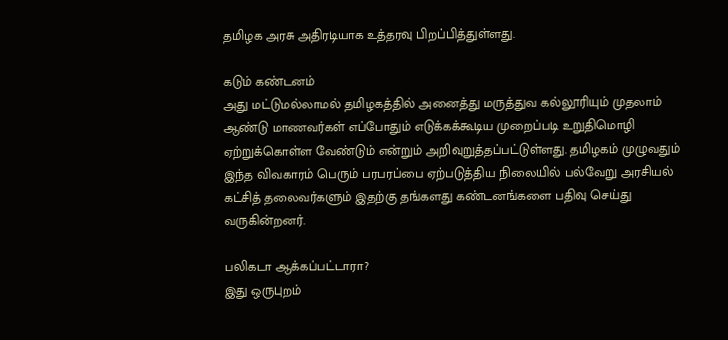தமிழக அரசு அதிரடியாக உத்தரவு பிறப்பித்துள்ளது.

கடும் கண்டனம்
அது மட்டுமல்லாமல் தமிழகத்தில் அனைத்து மருத்துவ கல்லூரியும் முதலாம் ஆண்டு மாணவர்கள் எப்போதும் எடுக்கக்கூடிய முறைப்படி உறுதிமொழி ஏற்றுக்கொள்ள வேண்டும் என்றும் அறிவுறுத்தப்பட்டுள்ளது. தமிழகம் முழுவதும் இந்த விவகாரம் பெரும் பரபரப்பை ஏற்படுத்திய நிலையில் பல்வேறு அரசியல் கட்சித் தலைவர்களும் இதற்கு தங்களது கண்டனங்களை பதிவு செய்து வருகின்றனர்.

பலிகடா ஆக்கப்பட்டாரா?
இது ஒருபுறம்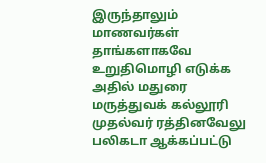இருந்தாலும் மாணவர்கள் தாங்களாகவே உறுதிமொழி எடுக்க அதில் மதுரை மருத்துவக் கல்லூரி முதல்வர் ரத்தினவேலு பலிகடா ஆக்கப்பட்டு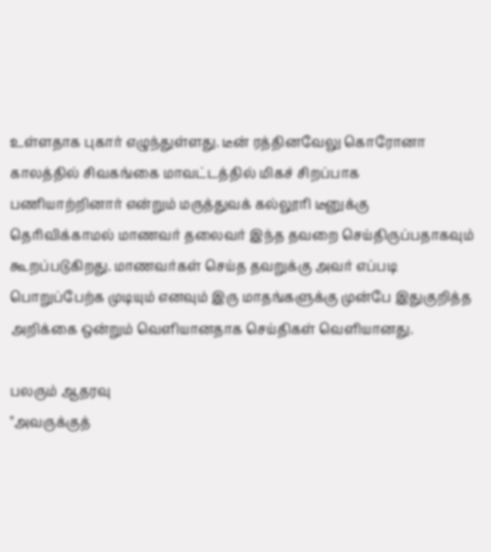உள்ளதாக புகார் எழுந்துள்ளது. டீன் ரத்தினவேலு கொரோனா காலத்தில் சிவகங்கை மாவட்டத்தில் மிகச் சிறப்பாக பணியாற்றினார் என்றும் மருத்துவக் கல்லூரி டீனுக்கு தெரிவிக்காமல் மாணவர் தலைவர் இந்த தவறை செய்திருப்பதாகவும் கூறப்படுகிறது. மாணவர்கள் செய்த தவறுக்கு அவர் எப்படி பொறுப்பேற்க முடியும் எனவும் இரு மாதங்களுக்கு முன்பே இதுகுறித்த அறிக்கை ஒன்றும் வெளியானதாக செய்திகள் வெளியானது.

பலரும் ஆதரவு
"அவருக்குத்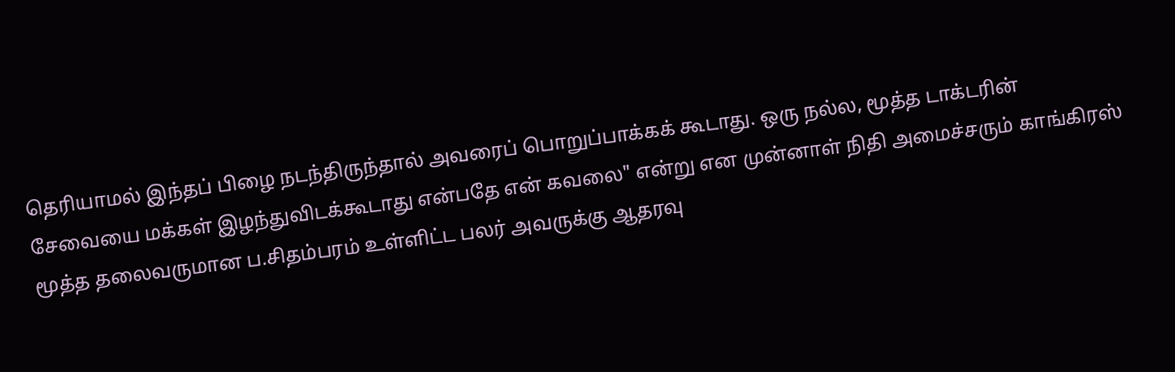தெரியாமல் இந்தப் பிழை நடந்திருந்தால் அவரைப் பொறுப்பாக்கக் கூடாது. ஒரு நல்ல, மூத்த டாக்டரின் சேவையை மக்கள் இழந்துவிடக்கூடாது என்பதே என் கவலை" என்று என முன்னாள் நிதி அமைச்சரும் காங்கிரஸ் மூத்த தலைவருமான ப.சிதம்பரம் உள்ளிட்ட பலர் அவருக்கு ஆதரவு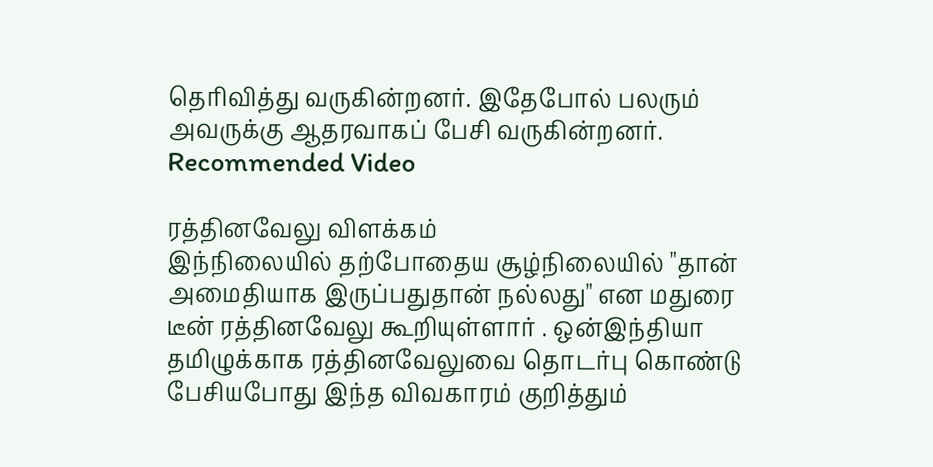தெரிவித்து வருகின்றனர். இதேபோல் பலரும் அவருக்கு ஆதரவாகப் பேசி வருகின்றனர்.
Recommended Video

ரத்தினவேலு விளக்கம்
இந்நிலையில் தற்போதைய சூழ்நிலையில் "தான் அமைதியாக இருப்பதுதான் நல்லது" என மதுரை டீன் ரத்தினவேலு கூறியுள்ளார் . ஒன்இந்தியா தமிழுக்காக ரத்தினவேலுவை தொடர்பு கொண்டு பேசியபோது இந்த விவகாரம் குறித்தும்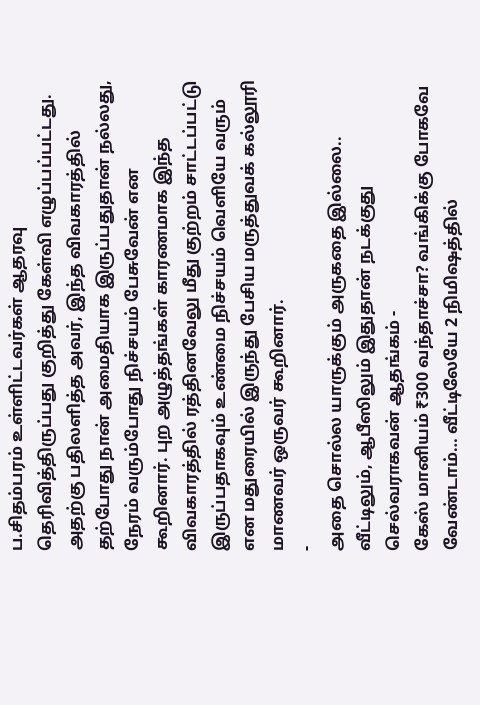ப.சிதம்பரம் உள்ளிட்டவர்கள் ஆதரவு தெரிவித்திருப்பது குறித்து கேள்வி எழுப்பப்பட்டது. அதற்கு பதிலளித்த அவர், இந்த விவகாரத்தில் தற்போது நான் அமைதியாக இருப்பதுதான் நல்லது, நேரம் வரும்போது நிச்சயம் பேசுவேன் என கூறினார். புற அழுத்தங்கள் காரணமாக இந்த விவகாரத்தில் ரத்தினவேலு மீது குற்றம் சாட்டப்பட்டு இருப்பதாகவும் உண்மை நிச்சயம் வெளியே வரும் என மதுரையில் இருந்து பேசிய மருத்துவக் கல்லூரி மாணவர் ஒருவர் கூறினார்.
-
அதை சொல்ல யாருக்கும் அருகதை இல்லை.. வீட்டிலும், ஆபீஸிலும் இதுதான் நடக்குது செல்வராகவன் ஆதங்கம் -
கேஸ் மானியம் ₹300 வந்தாச்சா? வங்கிக்கு போகவே வேண்டாம்… வீட்டிலேயே 2 நிமிஷத்தில்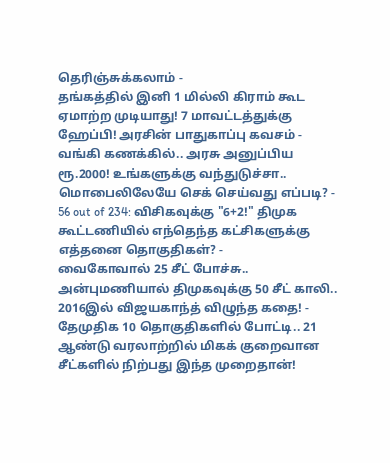தெரிஞ்சுக்கலாம் -
தங்கத்தில் இனி 1 மில்லி கிராம் கூட ஏமாற்ற முடியாது! 7 மாவட்டத்துக்கு ஹேப்பி! அரசின் பாதுகாப்பு கவசம் -
வங்கி கணக்கில்.. அரசு அனுப்பிய ரூ.2000! உங்களுக்கு வந்துடுச்சா.. மொபைலிலேயே செக் செய்வது எப்படி? -
56 out of 234: விசிகவுக்கு "6+2!" திமுக கூட்டணியில் எந்தெந்த கட்சிகளுக்கு எத்தனை தொகுதிகள்? -
வைகோவால் 25 சீட் போச்சு.. அன்புமணியால் திமுகவுக்கு 50 சீட் காலி.. 2016இல் விஜயகாந்த் விழுந்த கதை! -
தேமுதிக 10 தொகுதிகளில் போட்டி.. 21 ஆண்டு வரலாற்றில் மிகக் குறைவான சீட்களில் நிற்பது இந்த முறைதான்!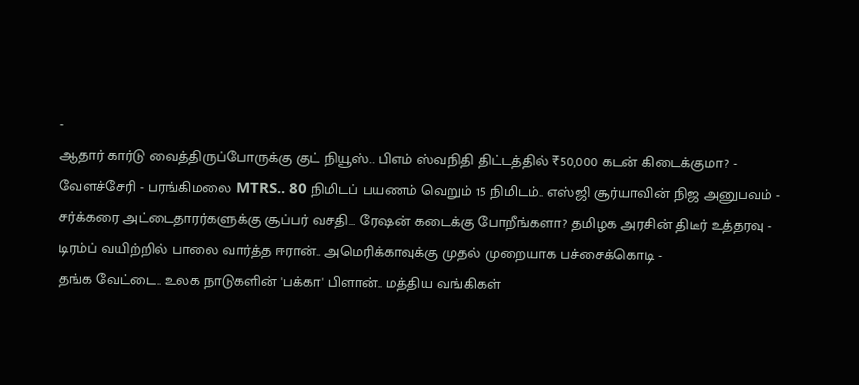-
ஆதார் கார்டு வைத்திருப்போருக்கு குட் நியூஸ்.. பிஎம் ஸ்வநிதி திட்டத்தில் ₹50,000 கடன் கிடைக்குமா? -
வேளச்சேரி - பரங்கிமலை MTRS.. 80 நிமிடப் பயணம் வெறும் 15 நிமிடம்.. எஸ்ஜி சூர்யாவின் நிஜ அனுபவம் -
சர்க்கரை அட்டைதாரர்களுக்கு சூப்பர் வசதி… ரேஷன் கடைக்கு போறீங்களா? தமிழக அரசின் திடீர் உத்தரவு -
டிரம்ப் வயிற்றில் பாலை வார்த்த ஈரான்.. அமெரிக்காவுக்கு முதல் முறையாக பச்சைக்கொடி -
தங்க வேட்டை.. உலக நாடுகளின் 'பக்கா' பிளான்.. மத்திய வங்கிகள்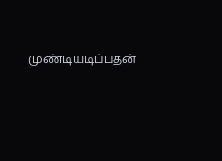முண்டியடிப்பதன்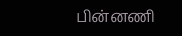பின்னணி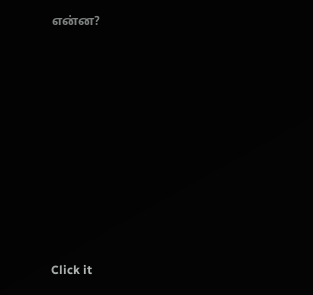என்ன?












Click it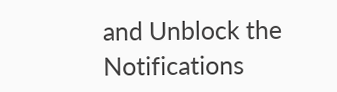and Unblock the Notifications